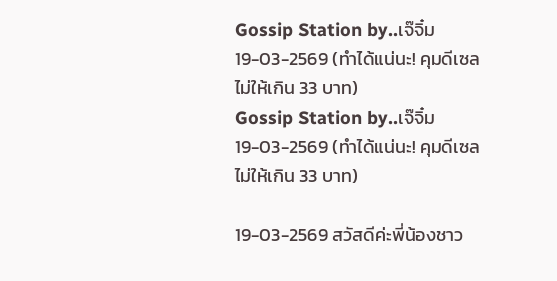Gossip Station by..เจ๊จิ๋ม 19-03-2569 (ทำได้แน่นะ! คุมดีเซลไม่ให้เกิน 33 บาท)
Gossip Station by..เจ๊จิ๋ม 19-03-2569 (ทำได้แน่นะ! คุมดีเซลไม่ให้เกิน 33 บาท)

19-03-2569 สวัสดีค่ะพี่น้องชาว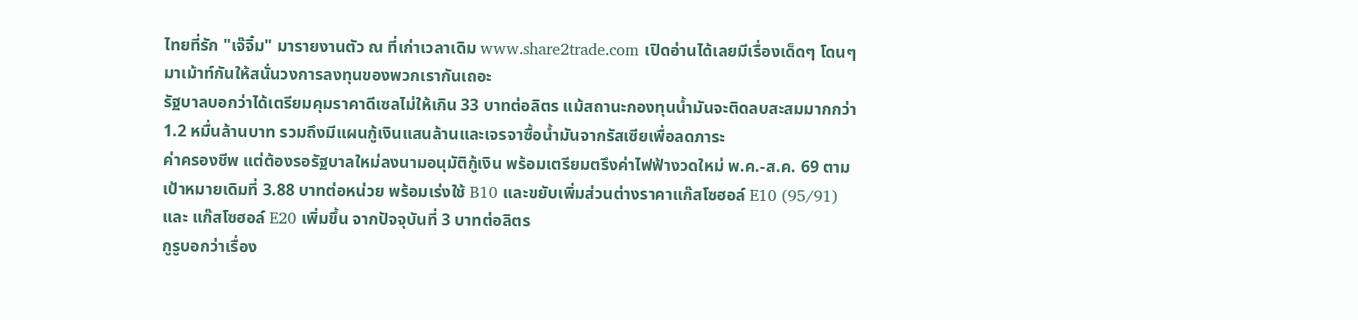ไทยที่รัก "เจ๊จิ๋ม" มารายงานตัว ณ ที่เก่าเวลาเดิม www.share2trade.com เปิดอ่านได้เลยมีเรื่องเด็ดๆ โดนๆ มาเม้าท์กันให้สนั่นวงการลงทุนของพวกเรากันเถอะ
รัฐบาลบอกว่าได้เตรียมคุมราคาดีเซลไม่ให้เกิน 33 บาทต่อลิตร แม้สถานะกองทุนน้ำมันจะติดลบสะสมมากกว่า 1.2 หมื่นล้านบาท รวมถึงมีแผนกู้เงินแสนล้านและเจรจาซื้อน้ำมันจากรัสเซียเพื่อลดภาระ
ค่าครองชีพ แต่ต้องรอรัฐบาลใหม่ลงนามอนุมัติกู้เงิน พร้อมเตรียมตรึงค่าไฟฟ้างวดใหม่ พ.ค.-ส.ค. 69 ตามเป้าหมายเดิมที่ 3.88 บาทต่อหน่วย พร้อมเร่งใช้ B10 และขยับเพิ่มส่วนต่างราคาแก๊สโซฮอล์ E10 (95/91) และ แก๊สโซฮอล์ E20 เพิ่มขึ้น จากปัจจุบันที่ 3 บาทต่อลิตร
กูรูบอกว่าเรื่อง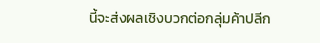นี้จะส่งผลเชิงบวกต่อกลุ่มค้าปลีก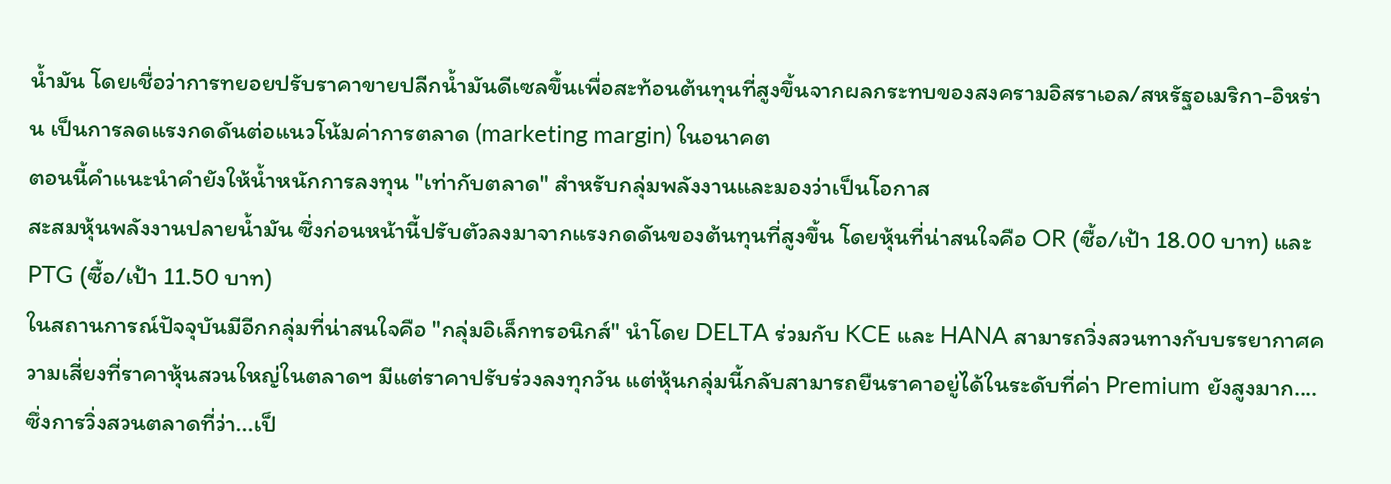น้ำมัน โดยเชื่อว่าการทยอยปรับราคาขายปลีกน้ำมันดีเซลขึ้นเพื่อสะท้อนต้นทุนที่สูงขึ้นจากผลกระทบของสงครามอิสราเอล/สหรัฐอเมริกา-อิหร่าน เป็นการลดแรงกดดันต่อแนวโน้มค่าการตลาด (marketing margin) ในอนาคต
ตอนนี้คำแนะนำคำยังให้น้ำหนักการลงทุน "เท่ากับตลาด" สำหรับกลุ่มพลังงานและมองว่าเป็นโอกาส
สะสมหุ้นพลังงานปลายน้ำมัน ซึ่งก่อนหน้านี้ปรับตัวลงมาจากแรงกดดันของต้นทุนที่สูงขึ้น โดยหุ้นที่น่าสนใจคือ OR (ซื้อ/เป้า 18.00 บาท) และ PTG (ซื้อ/เป้า 11.50 บาท)
ในสถานการณ์ปัจจุบันมีอีกกลุ่มที่น่าสนใจคือ "กลุ่มอิเล็กทรอนิกส์" นำโดย DELTA ร่วมกับ KCE และ HANA สามารถวิ่งสวนทางกับบรรยากาศความเสี่ยงที่ราคาหุ้นสวนใหญ่ในตลาดฯ มีแต่ราคาปรับร่วงลงทุกวัน แต่หุ้นกลุ่มนี้กลับสามารถยืนราคาอยู่ได้ในระดับที่ค่า Premium ยังสูงมาก....
ซึ่งการวิ่งสวนตลาดที่ว่า...เป็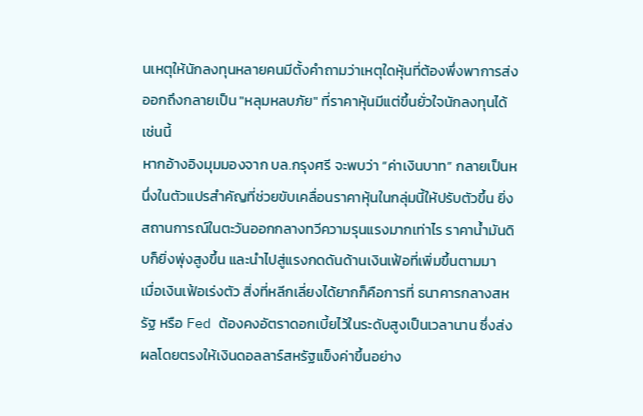นเหตุให้นักลงทุนหลายคนมีตั้งคำถามว่าเหตุใดหุ้นที่ต้องพึ่งพาการส่งออกถึงกลายเป็น "หลุมหลบภัย" ที่ราคาหุ้นมีแต่ขึ้นยั่วใจนักลงทุนได้เช่นนี้
หากอ้างอิงมุมมองจาก บล.กรุงศรี จะพบว่า “ค่าเงินบาท” กลายเป็นหนึ่งในตัวแปรสำคัญที่ช่วยขับเคลื่อนราคาหุ้นในกลุ่มนี้ให้ปรับตัวขึ้น ยิ่งสถานการณ์ในตะวันออกกลางทวีความรุนแรงมากเท่าไร ราคาน้ำมันดิบก็ยิ่งพุ่งสูงขึ้น และนำไปสู่แรงกดดันด้านเงินเฟ้อที่เพิ่มขึ้นตามมา
เมื่อเงินเฟ้อเร่งตัว สิ่งที่หลีกเลี่ยงได้ยากก็คือการที่ ธนาคารกลางสหรัฐ หรือ Fed ต้องคงอัตราดอกเบี้ยไว้ในระดับสูงเป็นเวลานาน ซึ่งส่งผลโดยตรงให้เงินดอลลาร์สหรัฐแข็งค่าขึ้นอย่าง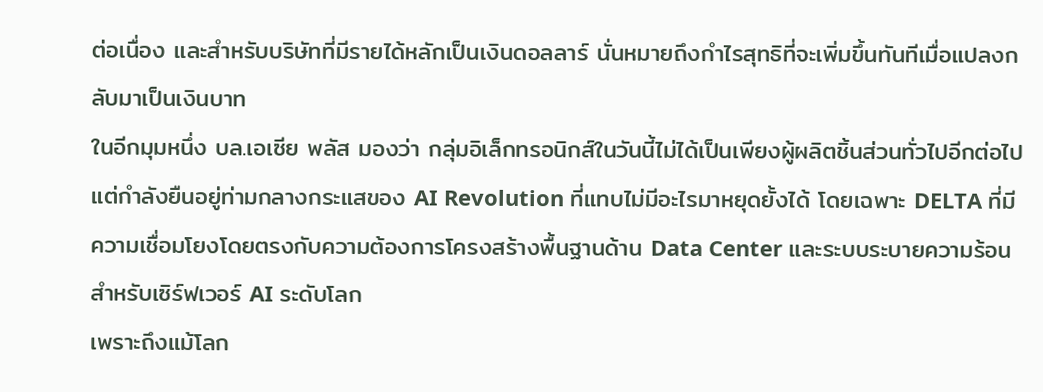ต่อเนื่อง และสำหรับบริษัทที่มีรายได้หลักเป็นเงินดอลลาร์ นั่นหมายถึงกำไรสุทธิที่จะเพิ่มขึ้นทันทีเมื่อแปลงกลับมาเป็นเงินบาท
ในอีกมุมหนึ่ง บล.เอเซีย พลัส มองว่า กลุ่มอิเล็กทรอนิกส์ในวันนี้ไม่ได้เป็นเพียงผู้ผลิตชิ้นส่วนทั่วไปอีกต่อไป แต่กำลังยืนอยู่ท่ามกลางกระแสของ AI Revolution ที่แทบไม่มีอะไรมาหยุดยั้งได้ โดยเฉพาะ DELTA ที่มีความเชื่อมโยงโดยตรงกับความต้องการโครงสร้างพื้นฐานด้าน Data Center และระบบระบายความร้อนสำหรับเซิร์ฟเวอร์ AI ระดับโลก
เพราะถึงแม้โลก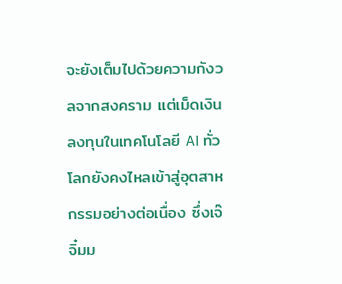จะยังเต็มไปด้วยความกังวลจากสงคราม แต่เม็ดเงินลงทุนในเทคโนโลยี AI ทั่วโลกยังคงไหลเข้าสู่อุตสาหกรรมอย่างต่อเนื่อง ซึ่งเจ๊จิ๋มม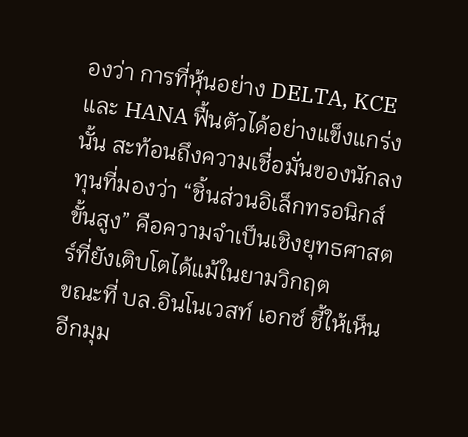องว่า การที่หุ้นอย่าง DELTA, KCE และ HANA ฟื้นตัวได้อย่างแข็งแกร่งนั้น สะท้อนถึงความเชื่อมั่นของนักลงทุนที่มองว่า “ชิ้นส่วนอิเล็กทรอนิกส์ขั้นสูง” คือความจำเป็นเชิงยุทธศาสตร์ที่ยังเติบโตได้แม้ในยามวิกฤต
ขณะที่ บล.อินโนเวสท์ เอกซ์ ชี้ให้เห็นอีกมุม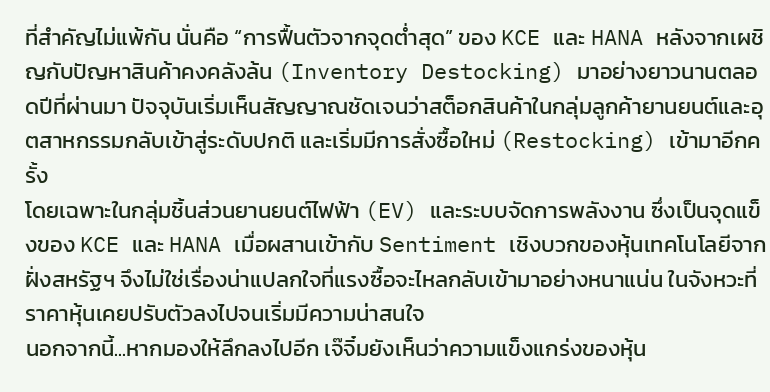ที่สำคัญไม่แพ้กัน นั่นคือ “การฟื้นตัวจากจุดต่ำสุด” ของ KCE และ HANA หลังจากเผชิญกับปัญหาสินค้าคงคลังล้น (Inventory Destocking) มาอย่างยาวนานตลอดปีที่ผ่านมา ปัจจุบันเริ่มเห็นสัญญาณชัดเจนว่าสต็อกสินค้าในกลุ่มลูกค้ายานยนต์และอุตสาหกรรมกลับเข้าสู่ระดับปกติ และเริ่มมีการสั่งซื้อใหม่ (Restocking) เข้ามาอีกครั้ง
โดยเฉพาะในกลุ่มชิ้นส่วนยานยนต์ไฟฟ้า (EV) และระบบจัดการพลังงาน ซึ่งเป็นจุดแข็งของ KCE และ HANA เมื่อผสานเข้ากับ Sentiment เชิงบวกของหุ้นเทคโนโลยีจากฝั่งสหรัฐฯ จึงไม่ใช่เรื่องน่าแปลกใจที่แรงซื้อจะไหลกลับเข้ามาอย่างหนาแน่น ในจังหวะที่ราคาหุ้นเคยปรับตัวลงไปจนเริ่มมีความน่าสนใจ
นอกจากนี้...หากมองให้ลึกลงไปอีก เจ๊จิ๋มยังเห็นว่าความแข็งแกร่งของหุ้น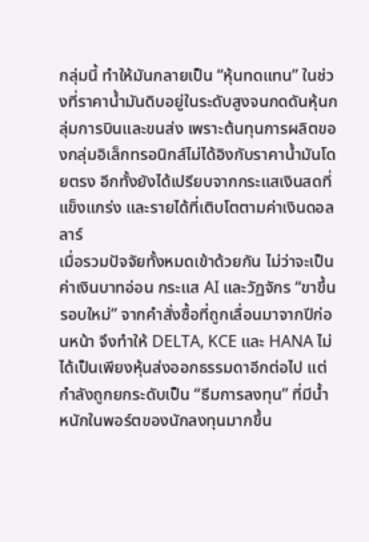กลุ่มนี้ ทำให้มันกลายเป็น “หุ้นทดแทน” ในช่วงที่ราคาน้ำมันดิบอยู่ในระดับสูงจนกดดันหุ้นกลุ่มการบินและขนส่ง เพราะต้นทุนการผลิตของกลุ่มอิเล็กทรอนิกส์ไม่ได้อิงกับราคาน้ำมันโดยตรง อีกทั้งยังได้เปรียบจากกระแสเงินสดที่แข็งแกร่ง และรายได้ที่เติบโตตามค่าเงินดอลลาร์
เมื่อรวมปัจจัยทั้งหมดเข้าด้วยกัน ไม่ว่าจะเป็นค่าเงินบาทอ่อน กระแส AI และวัฏจักร “ขาขึ้นรอบใหม่” จากคำสั่งซื้อที่ถูกเลื่อนมาจากปีก่อนหน้า จึงทำให้ DELTA, KCE และ HANA ไม่ได้เป็นเพียงหุ้นส่งออกธรรมดาอีกต่อไป แต่กำลังถูกยกระดับเป็น “ธีมการลงทุน” ที่มีน้ำหนักในพอร์ตของนักลงทุนมากขึ้น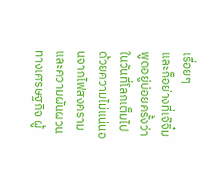เรื่อยๆ
และก็อย่างที่เจ๊จิ๋มพูดอยู่บ่อยครั้งว่า ในวันที่โลกเต็มไปด้วยความไม่แน่นอนจากไฟสงครามและความผันผวนทางเศรษฐกิจ ผู้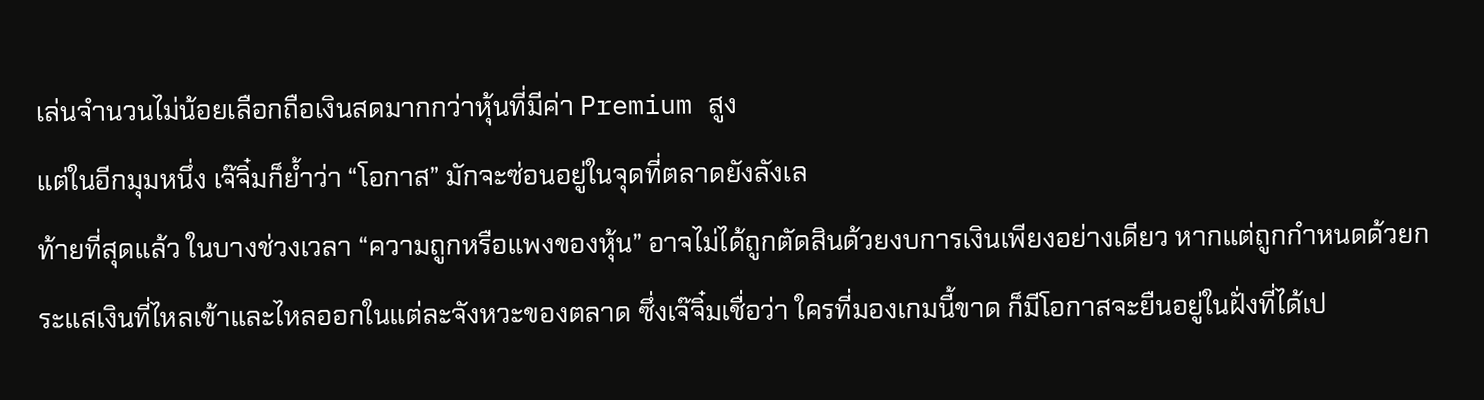เล่นจำนวนไม่น้อยเลือกถือเงินสดมากกว่าหุ้นที่มีค่า Premium สูง
แต่ในอีกมุมหนึ่ง เจ๊จิ๋มก็ย้ำว่า “โอกาส” มักจะซ่อนอยู่ในจุดที่ตลาดยังลังเล
ท้ายที่สุดแล้ว ในบางช่วงเวลา “ความถูกหรือแพงของหุ้น” อาจไม่ได้ถูกตัดสินด้วยงบการเงินเพียงอย่างเดียว หากแต่ถูกกำหนดด้วยกระแสเงินที่ไหลเข้าและไหลออกในแต่ละจังหวะของตลาด ซึ่งเจ๊จิ๋มเชื่อว่า ใครที่มองเกมนี้ขาด ก็มีโอกาสจะยืนอยู่ในฝั่งที่ได้เป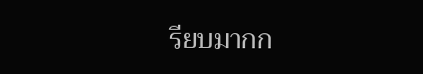รียบมากก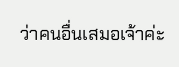ว่าคนอื่นเสมอเจ้าค่ะ